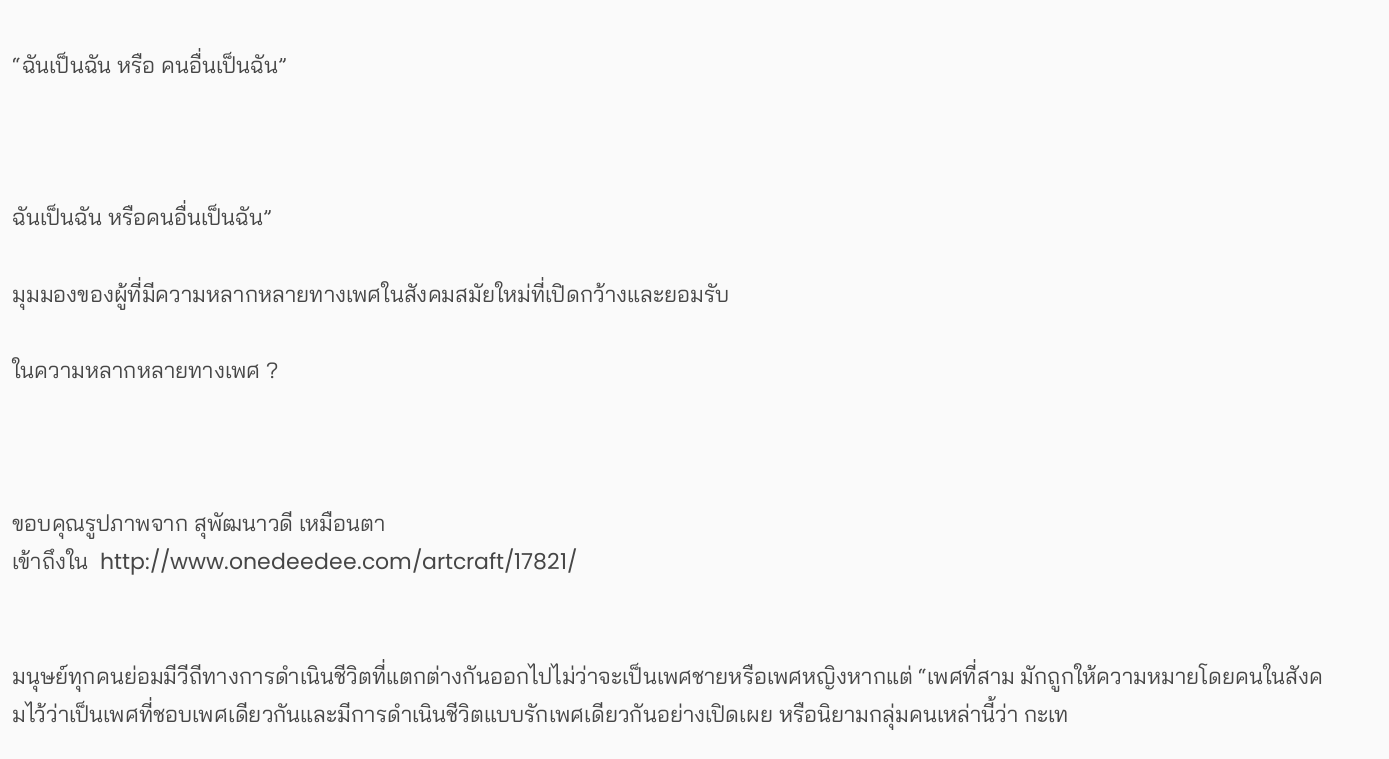“ฉันเป็นฉัน หรือ คนอื่นเป็นฉัน”



ฉันเป็นฉัน หรือคนอื่นเป็นฉัน”

มุมมองของผู้ที่มีความหลากหลายทางเพศในสังคมสมัยใหม่ที่เปิดกว้างและยอมรับ

ในความหลากหลายทางเพศ ?



ขอบคุณรูปภาพจาก สุพัฒนาวดี เหมือนตา
เข้าถึงใน  http://www.onedeedee.com/artcraft/17821/


มนุษย์ทุกคนย่อมมีวีถีทางการดำเนินชีวิตที่แตกต่างกันออกไปไม่ว่าจะเป็นเพศชายหรือเพศหญิงหากแต่ “เพศที่สาม มักถูกให้ความหมายโดยคนในสังคมไว้ว่าเป็นเพศที่ชอบเพศเดียวกันและมีการดำเนินชีวิตแบบรักเพศเดียวกันอย่างเปิดเผย หรือนิยามกลุ่มคนเหล่านี้ว่า กะเท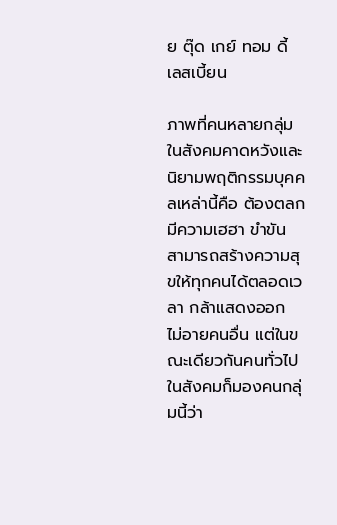ย ตุ๊ด เกย์ ทอม ดี้ เลสเบี้ยน

ภาพที่คนหลายกลุ่มในสังคมคาดหวังและนิยามพฤติกรรมบุคคลเหล่านี้คือ ต้องตลก มีความเฮฮา ขำขัน สามารถสร้างความสุขให้ทุกคนได้ตลอดเวลา กล้าแสดงออก ไม่อายคนอื่น แต่ในขณะเดียวกันคนทั่วไปในสังคมก็มองคนกลุ่มนี้ว่า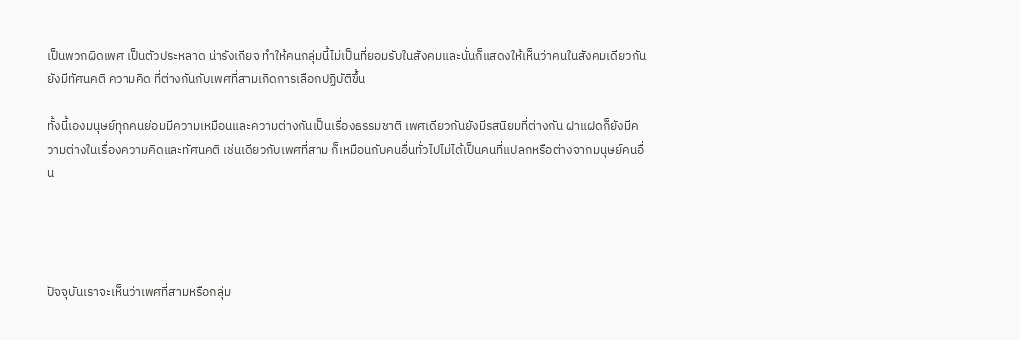เป็นพวกผิดเพศ เป็นตัวประหลาด น่ารังเกียจ ทำให้คนกลุ่มนี้ไม่เป็นที่ยอมรับในสังคมและนั่นก็แสดงให้เห็นว่าคนในสังคมเดียวกันยังมีทัศนคติ ความคิด ที่ต่างกันกับเพศที่สามเกิดการเลือกปฏิบัติขึ้น

ทั้งนี้เองมนุษย์ทุกคนย่อมมีความเหมือนและความต่างกันเป็นเรื่องธรรมชาติ เพศเดียวกันยังมีรสนิยมที่ต่างกัน ฝาแฝดก็ยังมีความต่างในเรื่องความคิดและทัศนคติ เช่นเดียวกับเพศที่สาม ก็เหมือนกับคนอื่นทั่วไปไม่ได้เป็นคนที่แปลกหรือต่างจากมนุษย์คนอื่น




ปัจจุบันเราจะเห็นว่าเพศที่สามหรือกลุ่ม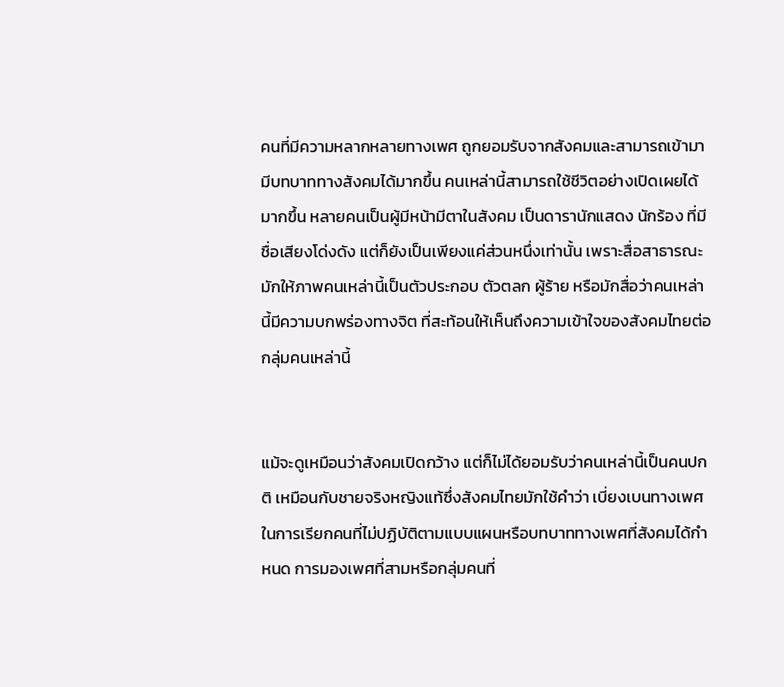คนที่มีความหลากหลายทางเพศ ถูกยอมรับจากสังคมและสามารถเข้ามามีบทบาททางสังคมได้มากขึ้น คนเหล่านี้สามารถใช้ชีวิตอย่างเปิดเผยได้มากขึ้น หลายคนเป็นผู้มีหน้ามีตาในสังคม เป็นดารานักแสดง นักร้อง ที่มีชื่อเสียงโด่งดัง แต่ก็ยังเป็นเพียงแค่ส่วนหนึ่งเท่านั้น เพราะสื่อสาธารณะมักให้ภาพคนเหล่านี้เป็นตัวประกอบ ตัวตลก ผู้ร้าย หรือมักสื่อว่าคนเหล่านี้มีความบกพร่องทางจิต ที่สะท้อนให้เห็นถึงความเข้าใจของสังคมไทยต่อกลุ่มคนเหล่านี้


แม้จะดูเหมือนว่าสังคมเปิดกว้าง แต่ก็ไม่ได้ยอมรับว่าคนเหล่านี้เป็นคนปกติ เหมือนกับชายจริงหญิงแท้ซึ่งสังคมไทยมักใช้คำว่า เบี่ยงเบนทางเพศ ในการเรียกคนที่ไม่ปฏิบัติตามแบบแผนหรือบทบาททางเพศที่สังคมได้กำหนด การมองเพศที่สามหรือกลุ่มคนที่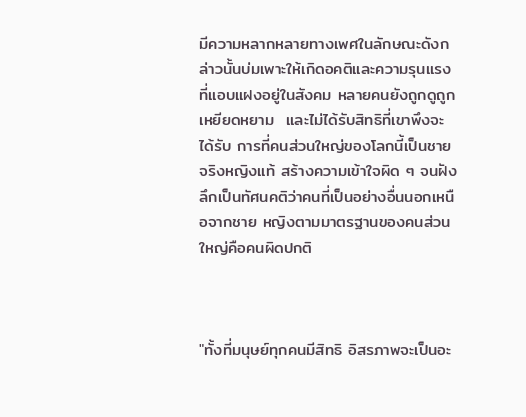มีความหลากหลายทางเพศในลักษณะดังกล่าวนั้นบ่มเพาะให้เกิดอคติและความรุนแรงที่แอบแฝงอยู่ในสังคม หลายคนยังถูกดูถูก เหยียดหยาม  และไม่ได้รับสิทธิที่เขาพึงจะได้รับ การที่คนส่วนใหญ่ของโลกนี้เป็นชายจริงหญิงแท้ สร้างความเข้าใจผิด ๆ จนฝังลึกเป็นทัศนคติว่าคนที่เป็นอย่างอื่นนอกเหนือจากชาย หญิงตามมาตรฐานของคนส่วนใหญ่คือคนผิดปกติ



"ทั้งที่มนุษย์ทุกคนมีสิทธิ อิสรภาพจะเป็นอะ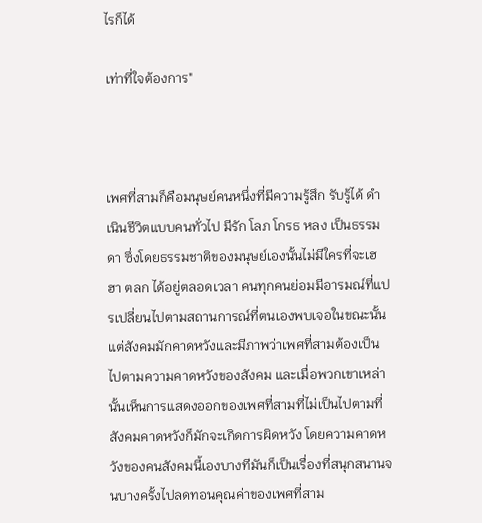ไรก็ได้

เท่าที่ใจต้องการ"



เพศที่สามก็คือมนุษย์คนหนึ่งที่มีความรู้สึก รับรู้ได้ ดำเนินชีวิตแบบคนทั่วไป มีรัก โลภ โกรธ หลง เป็นธรรมดา ซึ่งโดยธรรมชาติของมนุษย์เองนั้นไม่มีใครที่จะเฮฮา ตลก ได้อยู่ตลอดเวลา คนทุกคนย่อมมีอารมณ์ที่แปรเปลี่ยนไปตามสถานการณ์ที่ตนเองพบเจอในขณะนั้น แต่สังคมมักคาดหวังและมีภาพว่าเพศที่สามต้องเป็นไปตามความคาดหวังของสังคม และเมื่อพวกเขาเหล่านั้นเห็นการแสดงออกของเพศที่สามที่ไม่เป็นไปตามที่สังคมคาดหวังก็มักจะเกิดการผิดหวัง โดยความคาดหวังของคนสังคมนี้เองบางทีมันก็เป็นเรื่องที่สนุกสนานจนบางครั้งไปลดทอนคุณค่าของเพศที่สาม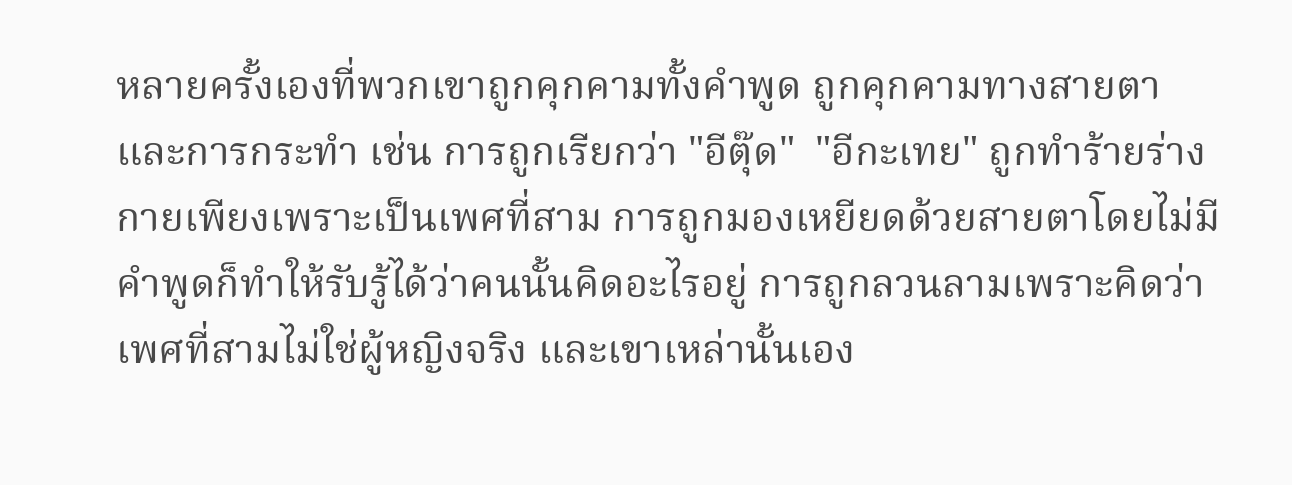หลายครั้งเองที่พวกเขาถูกคุกคามทั้งคำพูด ถูกคุกคามทางสายตาและการกระทำ เช่น การถูกเรียกว่า "อีตุ๊ด"  "อีกะเทย" ถูกทำร้ายร่างกายเพียงเพราะเป็นเพศที่สาม การถูกมองเหยียดด้วยสายตาโดยไม่มีคำพูดก็ทำให้รับรู้ได้ว่าคนนั้นคิดอะไรอยู่ การถูกลวนลามเพราะคิดว่าเพศที่สามไม่ใช่ผู้หญิงจริง และเขาเหล่านั้นเอง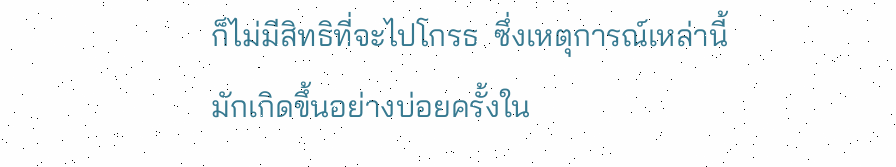ก็ไม่มีสิทธิที่จะไปโกรธ  ซึ่งเหตุการณ์เหล่านี้มักเกิดขึ้นอย่างบ่อยครั้งใน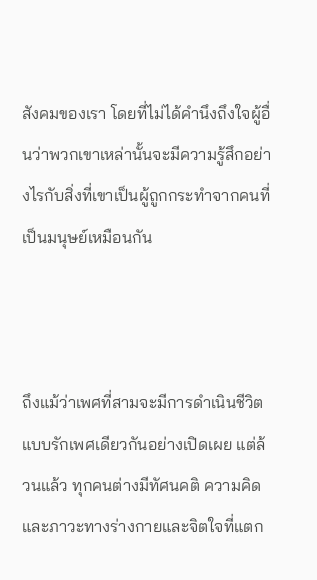สังคมของเรา โดยที่ไม่ได้คำนึงถึงใจผู้อื่นว่าพวกเขาเหล่านั้นจะมีความรู้สึกอย่างไรกับสิ่งที่เขาเป็นผู้ถูกกระทำจากคนที่เป็นมนุษย์เหมือนกัน



ถึงแม้ว่าเพศที่สามจะมีการดำเนินชีวิตแบบรักเพศเดียวกันอย่างเปิดเผย แต่ล้วนแล้ว ทุกคนต่างมีทัศนคติ ความคิด และภาวะทางร่างกายและจิตใจที่แตก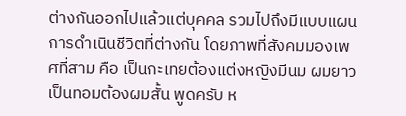ต่างกันออกไปแล้วแต่บุคคล รวมไปถึงมีแบบแผนการดำเนินชีวิตที่ต่างกัน โดยภาพที่สังคมมองเพศที่สาม คือ เป็นกะเทยต้องแต่งหญิงมีนม ผมยาว เป็นทอมต้องผมสั้น พูดครับ ห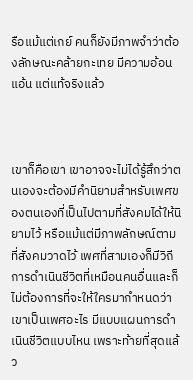รือแม้แต่เกย์ คนก็ยังมีภาพจำว่าต้องลักษณะคล้ายกะเทย มีความอ้อนแอ้น แต่แท้จริงแล้ว



เขาก็คือเขา เขาอาจจะไม่ได้รู้สึกว่าตนเองจะต้องมีคำนิยามสำหรับเพศของตนเองที่เป็นไปตามที่สังคมได้ให้นิยามไว้ หรือแม้แต่มีภาพลักษณ์ตามที่สังคมวาดไว้ เพศที่สามเองก็มีวิถีการดำเนินชีวิตที่เหมือนคนอื่นและก็ไม่ต้องการที่จะให้ใครมากำหนดว่าเขาเป็นเพศอะไร มีแบบแผนการดำเนินชีวิตแบบไหน เพราะท้ายที่สุดแล้ว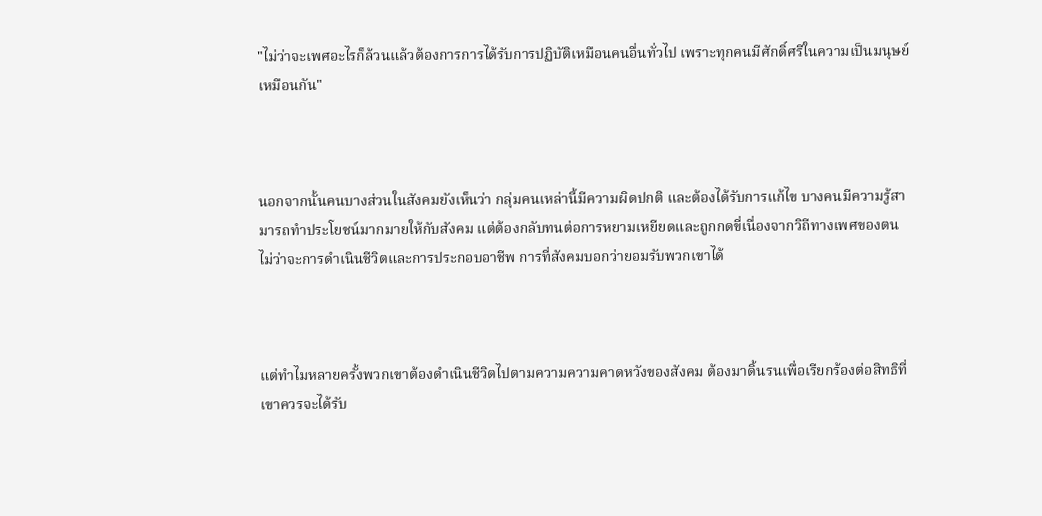"ไม่ว่าจะเพศอะไรก็ล้วนแล้วต้องการการได้รับการปฏิบัติเหมือนคนอื่นทั่วไป เพราะทุกคนมีศักดิ์ศรีในความเป็นมนุษย์เหมือนกัน"



นอกจากนั้นคนบางส่วนในสังคมยังเห็นว่า กลุ่มคนเหล่านี้มีความผิดปกติ และต้องได้รับการแก้ไข บางคนมีความรู้สามารถทำประโยชน์มากมายให้กับสังคม แต่ต้องกลับทนต่อการหยามเหยียดและถูกกดขี่เนื่องจากวิถีทางเพศของตนไม่ว่าจะการดำเนินชีวิตและการประกอบอาชีพ การที่สังคมบอกว่ายอมรับพวกเขาได้



แต่ทำไมหลายครั้งพวกเขาต้องดำเนินชีวิตไปตามความความคาดหวังของสังคม ต้องมาดิ้นรนเพื่อเรียกร้องต่อสิทธิที่เขาควรจะได้รับ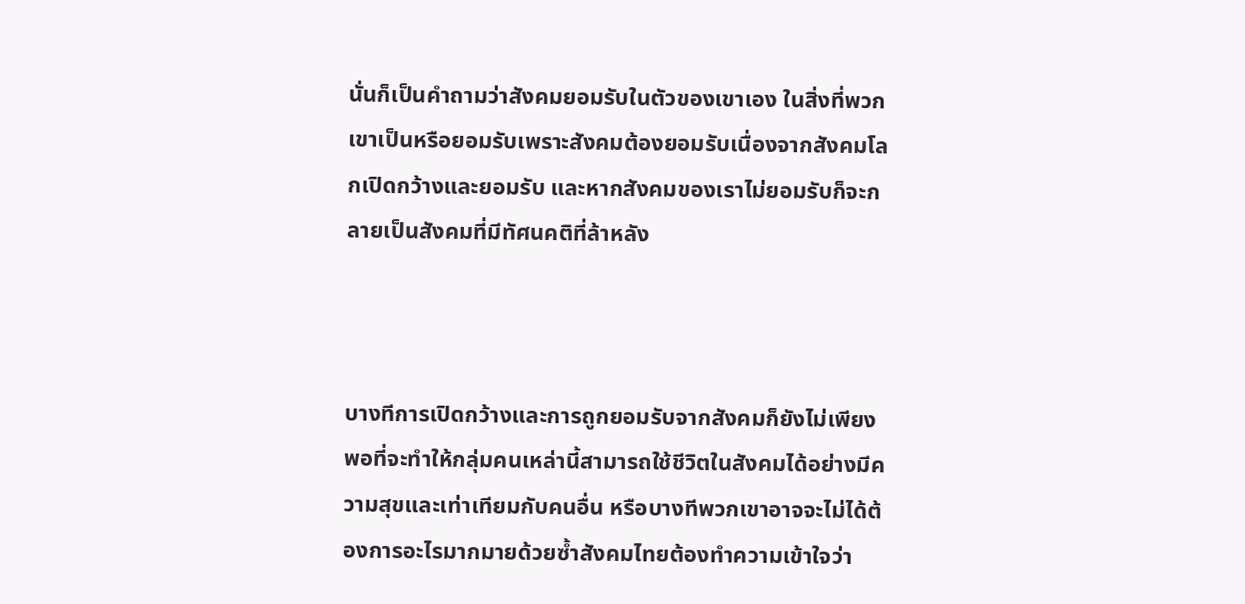นั่นก็เป็นคำถามว่าสังคมยอมรับในตัวของเขาเอง ในสิ่งที่พวกเขาเป็นหรือยอมรับเพราะสังคมต้องยอมรับเนื่องจากสังคมโลกเปิดกว้างและยอมรับ และหากสังคมของเราไม่ยอมรับก็จะกลายเป็นสังคมที่มีทัศนคติที่ล้าหลัง



บางทีการเปิดกว้างและการถูกยอมรับจากสังคมก็ยังไม่เพียงพอที่จะทำให้กลุ่มคนเหล่านี้สามารถใช้ชีวิตในสังคมได้อย่างมีความสุขและเท่าเทียมกับคนอื่น หรือบางทีพวกเขาอาจจะไม่ได้ต้องการอะไรมากมายด้วยซ้ำสังคมไทยต้องทำความเข้าใจว่า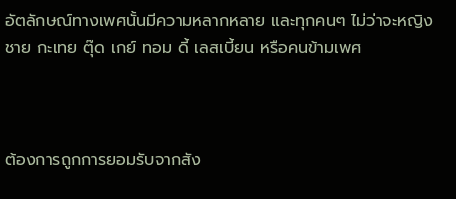อัตลักษณ์ทางเพศนั้นมีความหลากหลาย และทุกคนๆ ไม่ว่าจะหญิง ชาย กะเทย ตุ๊ด เกย์ ทอม ดี้ เลสเบี้ยน หรือคนข้ามเพศ



ต้องการถูกการยอมรับจากสัง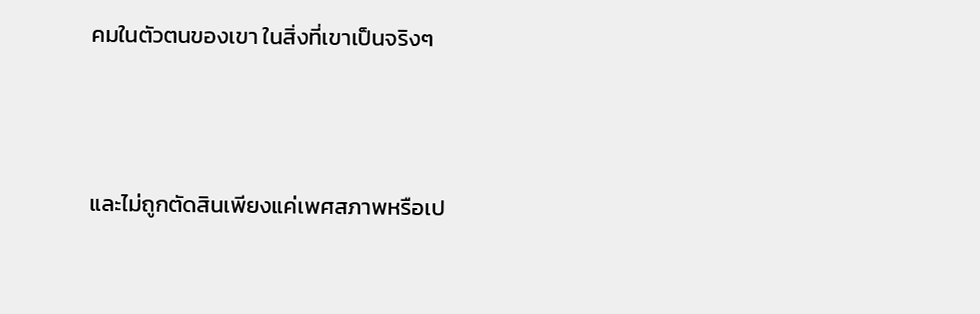คมในตัวตนของเขา ในสิ่งที่เขาเป็นจริงๆ



และไม่ถูกตัดสินเพียงแค่เพศสภาพหรือเป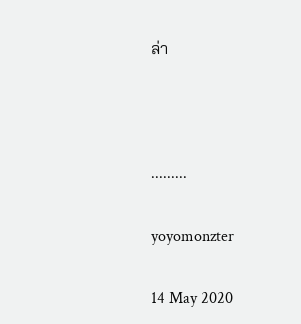ล่า



.........

yoyomonzter

14 May 2020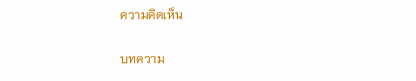ความคิดเห็น

บทความ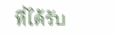ที่ได้รับ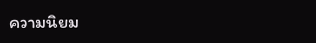ความนิยม